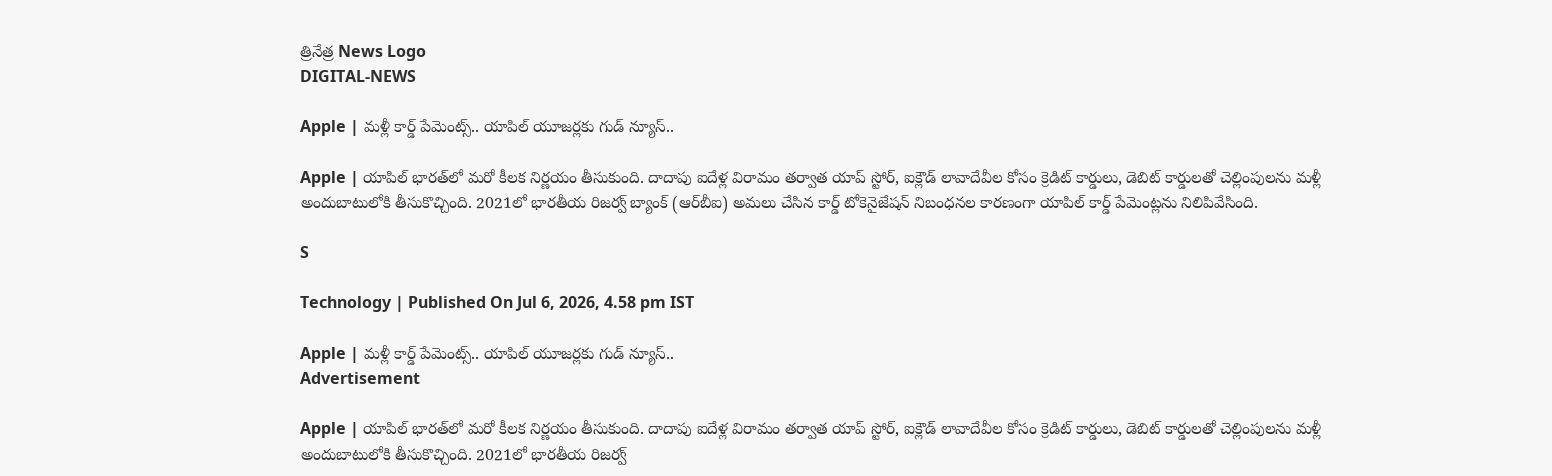త్రినేత్ర News Logo
DIGITAL-NEWS

Apple | మళ్లీ కార్డ్ పేమెంట్స్.. యాపిల్ యూజర్లకు గుడ్ న్యూస్..

Apple | యాపిల్ భారత్‌లో మరో కీలక నిర్ణయం తీసుకుంది. దాదాపు ఐదేళ్ల విరామం తర్వాత యాప్ స్టోర్, ఐక్లౌడ్ లావాదేవీల కోసం క్రెడిట్ కార్డులు, డెబిట్ కార్డులతో చెల్లింపులను మళ్లీ అందుబాటులోకి తీసుకొచ్చింది. 2021లో భారతీయ రిజర్వ్ బ్యాంక్ (ఆర్‌బీఐ) అమలు చేసిన కార్డ్ టోకెనైజేషన్ నిబంధనల కారణంగా యాపిల్ కార్డ్ పేమెంట్లను నిలిపివేసింది.

S

Technology | Published On Jul 6, 2026, 4.58 pm IST

Apple | మళ్లీ కార్డ్ పేమెంట్స్.. యాపిల్ యూజర్లకు గుడ్ న్యూస్..
Advertisement

Apple | యాపిల్ భారత్‌లో మరో కీలక నిర్ణయం తీసుకుంది. దాదాపు ఐదేళ్ల విరామం తర్వాత యాప్ స్టోర్, ఐక్లౌడ్ లావాదేవీల కోసం క్రెడిట్ కార్డులు, డెబిట్ కార్డులతో చెల్లింపులను మళ్లీ అందుబాటులోకి తీసుకొచ్చింది. 2021లో భారతీయ రిజర్వ్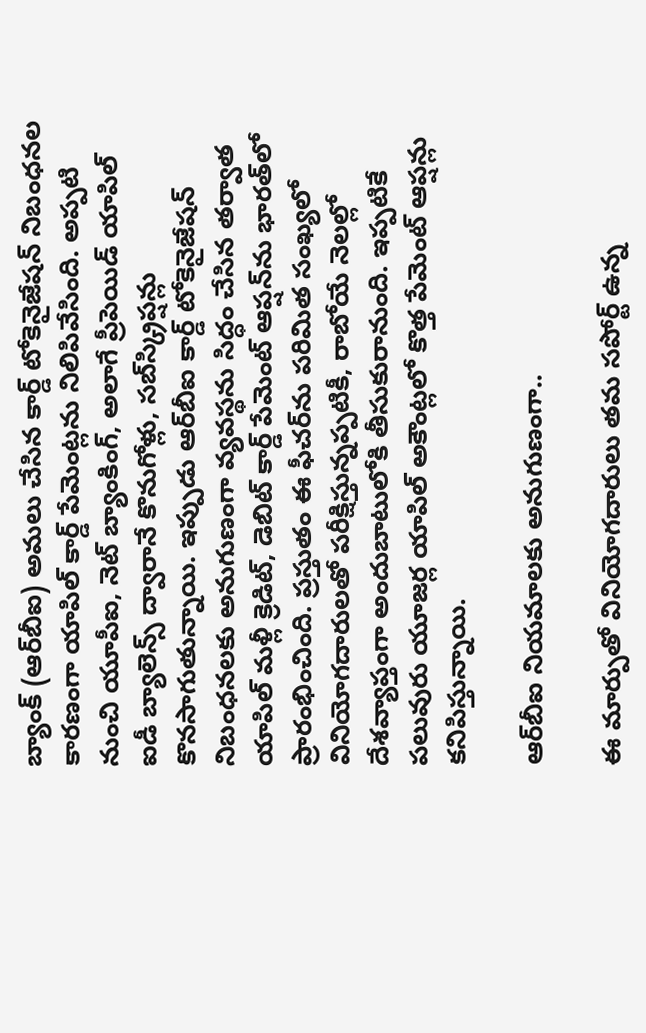బ్యాంక్ (ఆర్‌బీఐ) అమలు చేసిన కార్డ్ టోకెనైజేషన్ నిబంధనల కారణంగా యాపిల్ కార్డ్ పేమెంట్లను నిలిపివేసింది. అప్పటి నుంచి యూపీఐ, నెట్ బ్యాంకింగ్, అలాగే ప్రీపెయిడ్ యాపిల్ ఐడీ బ్యాలెన్స్ ద్వారానే కొనుగోళ్లు, సబ్‌స్క్రిప్షన్లు కొనసాగుతున్నాయి. ఇప్పుడు ఆర్‌బీఐ కార్డ్ టోకెనైజేషన్ నిబంధనలకు అనుగుణంగా వ్యవస్థను సిద్ధం చేసిన తర్వాత యాపిల్ మళ్లీ క్రెడిట్, డెబిట్ కార్డ్ పేమెంట్ ఆప్షన్‌ను భారత్‌లో ప్రారంభించింది. ప్రస్తుతం ఈ ఫీచర్‌ను పరిమిత సంఖ్యలో వినియోగదారులతో పరీక్షిస్తున్నప్పటికీ, రాబోయే నెలల్లో దేశవ్యాప్తంగా అందుబాటులోకి తీసుకురానుంది. ఇప్పటికే పలువురు యూజర్ల యాపిల్ అకౌంట్లలో కొత్త పేమెంట్ ఆప్షన్లు కనిపిస్తున్నాయి.

ఆర్‌బీఐ నియ‌మాల‌కు అనుగుణంగా..

ఈ మార్పుతో వినియోగదారులు తమ సపోర్ట్ ఉన్న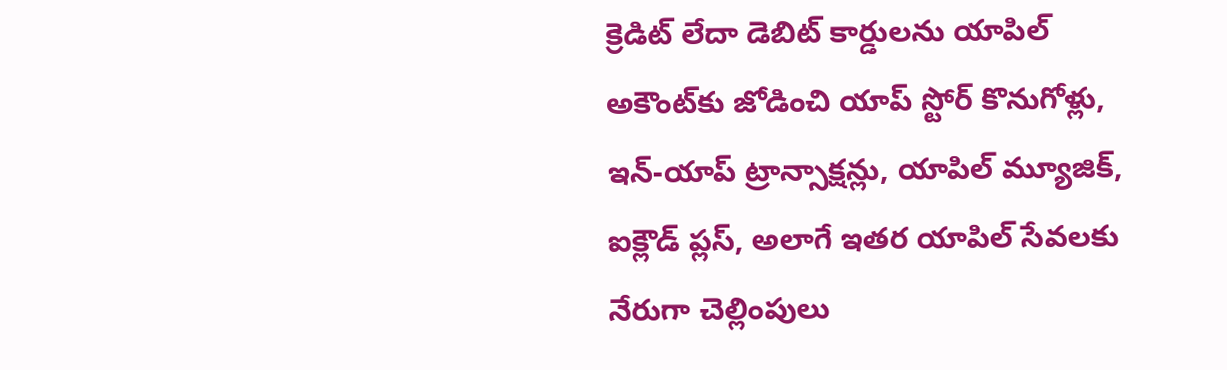క్రెడిట్ లేదా డెబిట్ కార్డులను యాపిల్ అకౌంట్‌కు జోడించి యాప్ స్టోర్ కొనుగోళ్లు, ఇన్-యాప్ ట్రాన్సాక్షన్లు, యాపిల్ మ్యూజిక్, ఐక్లౌడ్ ప్లస్, అలాగే ఇతర యాపిల్ సేవలకు నేరుగా చెల్లింపులు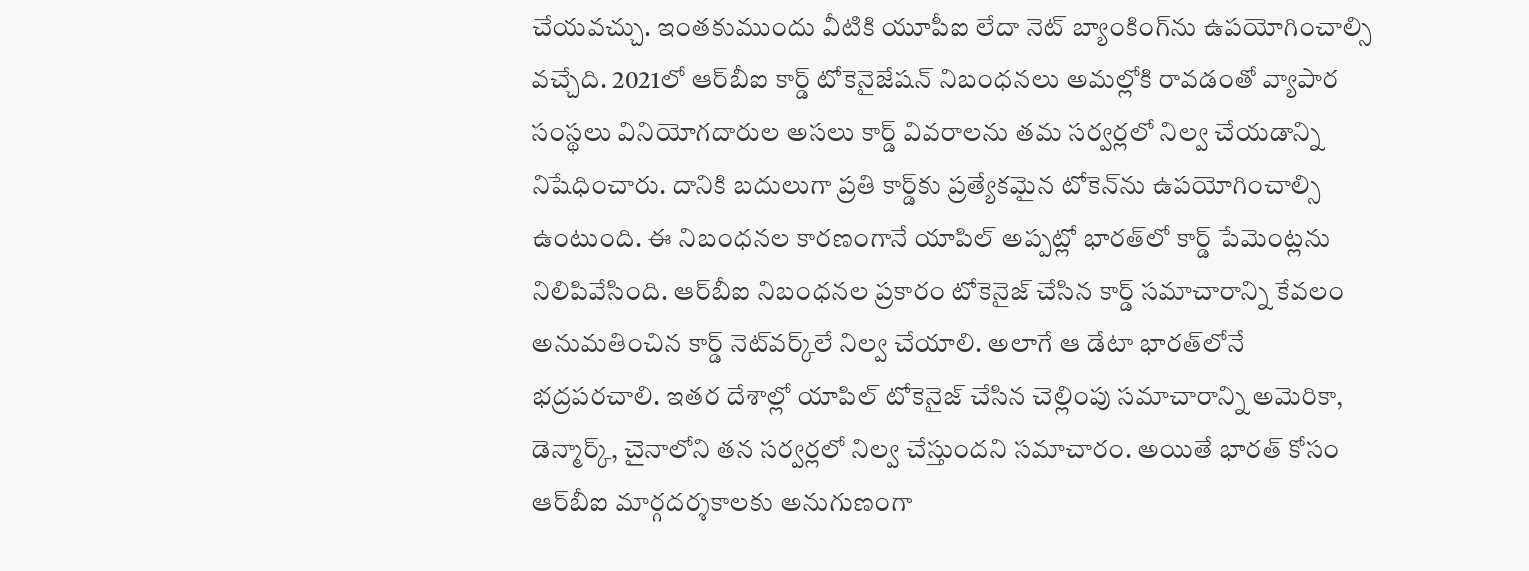చేయవచ్చు. ఇంతకుముందు వీటికి యూపీఐ లేదా నెట్ బ్యాంకింగ్‌ను ఉపయోగించాల్సి వచ్చేది. 2021లో ఆర్‌బీఐ కార్డ్ టోకెనైజేషన్ నిబంధనలు అమల్లోకి రావడంతో వ్యాపార సంస్థలు వినియోగదారుల అసలు కార్డ్ వివరాలను తమ సర్వర్లలో నిల్వ చేయడాన్ని నిషేధించారు. దానికి బదులుగా ప్రతి కార్డ్‌కు ప్రత్యేకమైన టోకెన్‌ను ఉపయోగించాల్సి ఉంటుంది. ఈ నిబంధనల కారణంగానే యాపిల్ అప్పట్లో భారత్‌లో కార్డ్ పేమెంట్లను నిలిపివేసింది. ఆర్‌బీఐ నిబంధనల ప్రకారం టోకెనైజ్ చేసిన కార్డ్ సమాచారాన్ని కేవలం అనుమతించిన కార్డ్ నెట్‌వర్క్‌లే నిల్వ చేయాలి. అలాగే ఆ డేటా భారత్‌లోనే భద్రపరచాలి. ఇతర దేశాల్లో యాపిల్ టోకెనైజ్ చేసిన చెల్లింపు సమాచారాన్ని అమెరికా, డెన్మార్క్, చైనాలోని తన సర్వర్లలో నిల్వ చేస్తుందని సమాచారం. అయితే భారత్ కోసం ఆర్‌బీఐ మార్గదర్శకాలకు అనుగుణంగా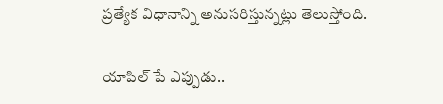ప్రత్యేక విధానాన్ని అనుసరిస్తున్నట్లు తెలుస్తోంది.

యాపిల్ పే ఎప్పుడు..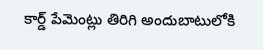కార్డ్ పేమెంట్లు తిరిగి అందుబాటులోకి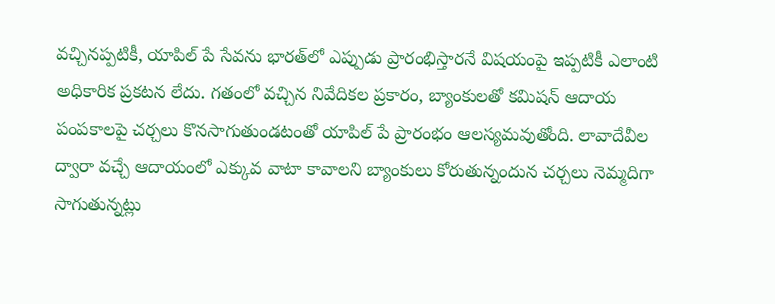వచ్చినప్పటికీ, యాపిల్ పే సేవను భారత్‌లో ఎప్పుడు ప్రారంభిస్తారనే విషయంపై ఇప్పటికీ ఎలాంటి అధికారిక ప్రకటన లేదు. గతంలో వచ్చిన నివేదికల ప్రకారం, బ్యాంకులతో కమిషన్ ఆదాయ పంపకాలపై చర్చలు కొనసాగుతుండటంతో యాపిల్ పే ప్రారంభం ఆలస్యమవుతోంది. లావాదేవీల ద్వారా వచ్చే ఆదాయంలో ఎక్కువ వాటా కావాలని బ్యాంకులు కోరుతున్నందున చర్చలు నెమ్మదిగా సాగుతున్నట్లు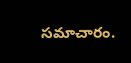సమాచారం.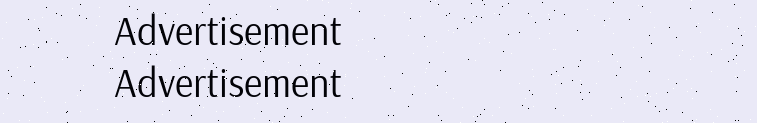Advertisement
Advertisement